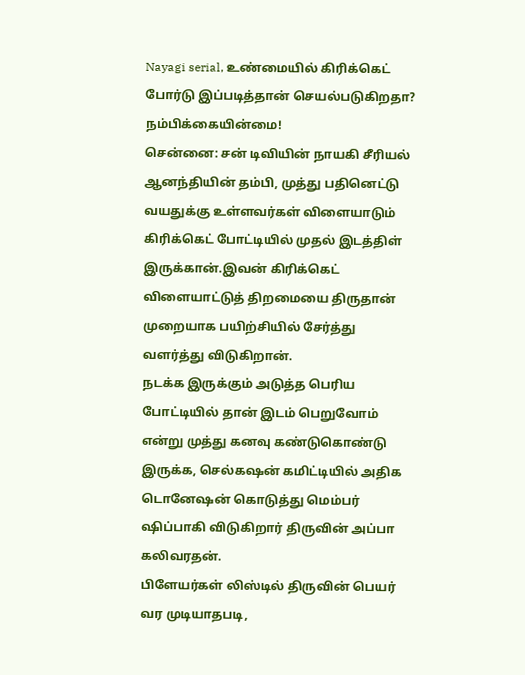Nayagi serial, உண்மையில் கிரிக்கெட் போர்டு இப்படித்தான் செயல்படுகிறதா? நம்பிக்கையின்மை!
சென்னை: சன் டிவியின் நாயகி சீரியல் ஆனந்தியின் தம்பி, முத்து பதினெட்டு வயதுக்கு உள்ளவர்கள் விளையாடும் கிரிக்கெட் போட்டியில் முதல் இடத்திள் இருக்கான்.இவன் கிரிக்கெட் விளையாட்டுத் திறமையை திருதான் முறையாக பயிற்சியில் சேர்த்து வளர்த்து விடுகிறான்.
நடக்க இருக்கும் அடுத்த பெரிய போட்டியில் தான் இடம் பெறுவோம் என்று முத்து கனவு கண்டுகொண்டு இருக்க, செல்கஷன் கமிட்டியில் அதிக டொனேஷன் கொடுத்து மெம்பர் ஷிப்பாகி விடுகிறார் திருவின் அப்பா கலிவரதன்.
பிளேயர்கள் லிஸ்டில் திருவின் பெயர் வர முடியாதபடி,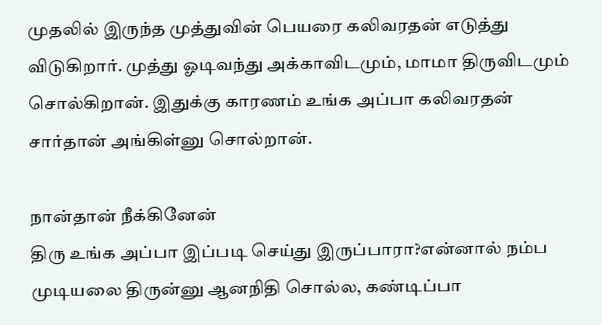முதலில் இருந்த முத்துவின் பெயரை கலிவரதன் எடுத்து விடுகிறார். முத்து ஓடிவந்து அக்காவிடமும், மாமா திருவிடமும் சொல்கிறான். இதுக்கு காரணம் உங்க அப்பா கலிவரதன் சார்தான் அங்கிள்னு சொல்றான்.

நான்தான் நீக்கினேன்
திரு உங்க அப்பா இப்படி செய்து இருப்பாரா?என்னால் நம்ப முடியலை திருன்னு ஆனநிதி சொல்ல, கண்டிப்பா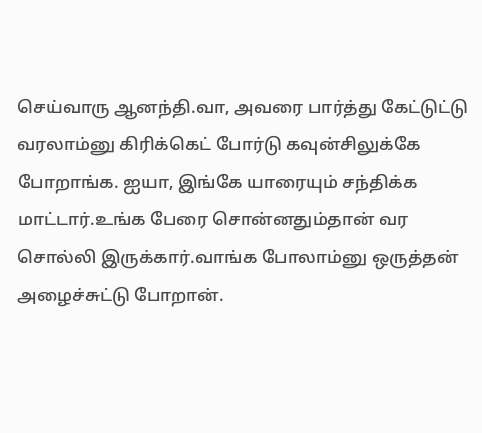செய்வாரு ஆனந்தி.வா, அவரை பார்த்து கேட்டுட்டு வரலாம்னு கிரிக்கெட் போர்டு கவுன்சிலுக்கே போறாங்க. ஐயா, இங்கே யாரையும் சந்திக்க மாட்டார்.உங்க பேரை சொன்னதும்தான் வர சொல்லி இருக்கார்.வாங்க போலாம்னு ஒருத்தன் அழைச்சுட்டு போறான்.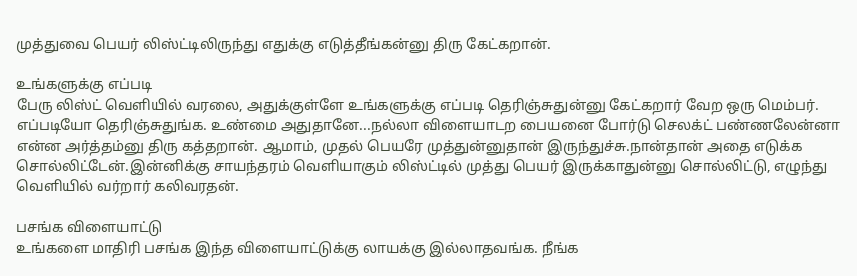முத்துவை பெயர் லிஸ்ட்டிலிருந்து எதுக்கு எடுத்தீங்கன்னு திரு கேட்கறான்.

உங்களுக்கு எப்படி
பேரு லிஸ்ட் வெளியில் வரலை, அதுக்குள்ளே உங்களுக்கு எப்படி தெரிஞ்சுதுன்னு கேட்கறார் வேற ஒரு மெம்பர். எப்படியோ தெரிஞ்சுதுங்க. உண்மை அதுதானே...நல்லா விளையாடற பையனை போர்டு செலக்ட் பண்ணலேன்னா என்ன அர்த்தம்னு திரு கத்தறான். ஆமாம், முதல் பெயரே முத்துன்னுதான் இருந்துச்சு.நான்தான் அதை எடுக்க சொல்லிட்டேன்.இன்னிக்கு சாயந்தரம் வெளியாகும் லிஸ்ட்டில் முத்து பெயர் இருக்காதுன்னு சொல்லிட்டு, எழுந்து வெளியில் வர்றார் கலிவரதன்.

பசங்க விளையாட்டு
உங்களை மாதிரி பசங்க இந்த விளையாட்டுக்கு லாயக்கு இல்லாதவங்க. நீங்க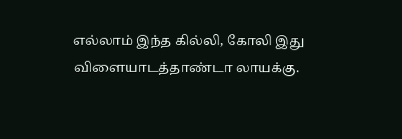எல்லாம் இந்த கில்லி, கோலி இது விளையாடத்தாண்டா லாயக்கு.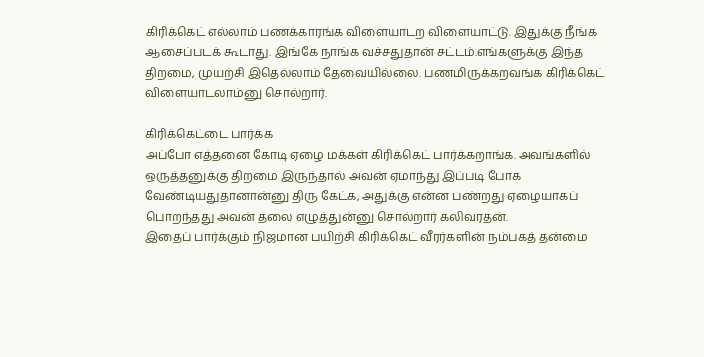கிரிக்கெட் எல்லாம் பணக்காரங்க விளையாடற விளையாட்டு. இதுக்கு நீங்க ஆசைப்படக் கூடாது. இங்கே நாங்க வச்சதுதான் சட்டம்.எங்களுக்கு இந்த திறமை, முயற்சி இதெல்லாம் தேவையில்லை. பணமிருக்கறவங்க கிரிக்கெட் விளையாடலாம்னு சொல்றார்.

கிரிக்கெட்டை பார்க்க
அப்போ எத்தனை கோடி ஏழை மக்கள் கிரிக்கெட் பார்க்கறாங்க. அவங்களில் ஒருத்தனுக்கு திறமை இருந்தால் அவன் ஏமாந்து இப்படி போக வேண்டியதுதானான்னு திரு கேட்க, அதுக்கு என்ன பண்றது ஏழையாகப் பொறந்தது அவன் தலை எழுத்துன்னு சொல்றார் கலிவரதன்.
இதைப் பார்க்கும் நிஜமான பயிற்சி கிரிக்கெட் வீரர்களின் நம்பகத் தன்மை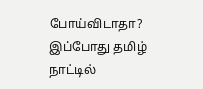போய்விடாதா? இப்போது தமிழ் நாட்டில்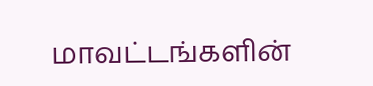மாவட்டங்களின்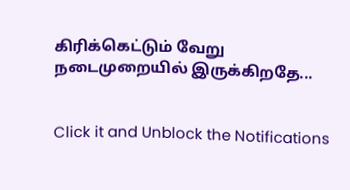கிரிக்கெட்டும் வேறு நடைமுறையில் இருக்கிறதே...


Click it and Unblock the Notifications